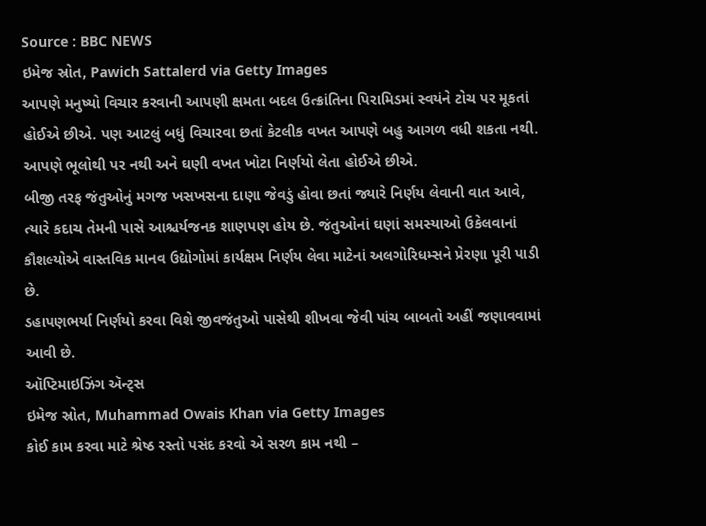Source : BBC NEWS
ઇમેજ સ્રોત, Pawich Sattalerd via Getty Images
આપણે મનુષ્યો વિચાર કરવાની આપણી ક્ષમતા બદલ ઉત્ક્રાંતિના પિરામિડમાં સ્વયંને ટોચ પર મૂકતાં હોઈએ છીએ. પણ આટલું બધું વિચારવા છતાં કેટલીક વખત આપણે બહુ આગળ વધી શકતા નથી. આપણે ભૂલોથી પર નથી અને ઘણી વખત ખોટા નિર્ણયો લેતા હોઈએ છીએ.
બીજી તરફ જંતુઓનું મગજ ખસખસના દાણા જેવડું હોવા છતાં જ્યારે નિર્ણય લેવાની વાત આવે, ત્યારે કદાચ તેમની પાસે આશ્ચર્યજનક શાણપણ હોય છે. જંતુઓનાં ઘણાં સમસ્યાઓ ઉકેલવાનાં કૌશલ્યોએ વાસ્તવિક માનવ ઉદ્યોગોમાં કાર્યક્ષમ નિર્ણય લેવા માટેનાં અલગોરિધમ્સને પ્રેરણા પૂરી પાડી છે.
ડહાપણભર્યા નિર્ણયો કરવા વિશે જીવજંતુઓ પાસેથી શીખવા જેવી પાંચ બાબતો અહીં જણાવવામાં આવી છે.
ઑપ્ટિમાઇઝિંગ ઍન્ટ્સ
ઇમેજ સ્રોત, Muhammad Owais Khan via Getty Images
કોઈ કામ કરવા માટે શ્રેષ્ઠ રસ્તો પસંદ કરવો એ સરળ કામ નથી –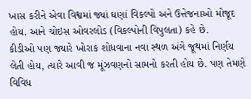ખાસ કરીને એવા વિશ્વમાં જ્યાં ઘણાં વિકલ્પો અને ઉત્તેજનાઓ મોજૂદ હોય. આને ચોઇસ ઓવરલોડ (વિકલ્પોની વિપુલતા) કહે છે.
કીડીઓ પણ જ્યારે ખોરાક શોધવાના નવા સ્થળ અંગે જૂથમાં નિર્ણય લેતી હોય, ત્યારે આવી જ મૂંઝવણનો સામનો કરતી હોય છે. પણ તેમણે વિવિધ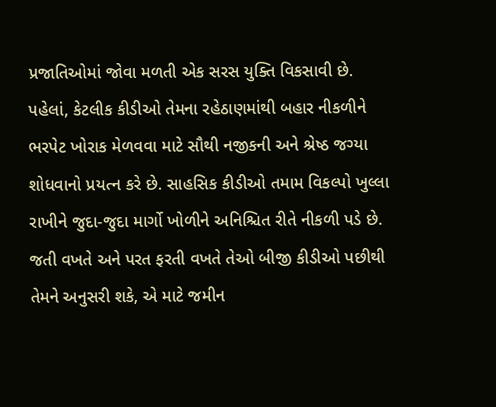પ્રજાતિઓમાં જોવા મળતી એક સરસ યુક્તિ વિકસાવી છે.
પહેલાં, કેટલીક કીડીઓ તેમના રહેઠાણમાંથી બહાર નીકળીને ભરપેટ ખોરાક મેળવવા માટે સૌથી નજીકની અને શ્રેષ્ઠ જગ્યા શોધવાનો પ્રયત્ન કરે છે. સાહસિક કીડીઓ તમામ વિકલ્પો ખુલ્લા રાખીને જુદા-જુદા માર્ગો ખોળીને અનિશ્ચિત રીતે નીકળી પડે છે. જતી વખતે અને પરત ફરતી વખતે તેઓ બીજી કીડીઓ પછીથી તેમને અનુસરી શકે, એ માટે જમીન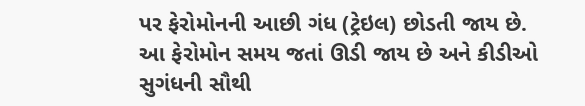પર ફેરોમોનની આછી ગંધ (ટ્રેઇલ) છોડતી જાય છે. આ ફેરોમોન સમય જતાં ઊડી જાય છે અને કીડીઓ સુગંધની સૌથી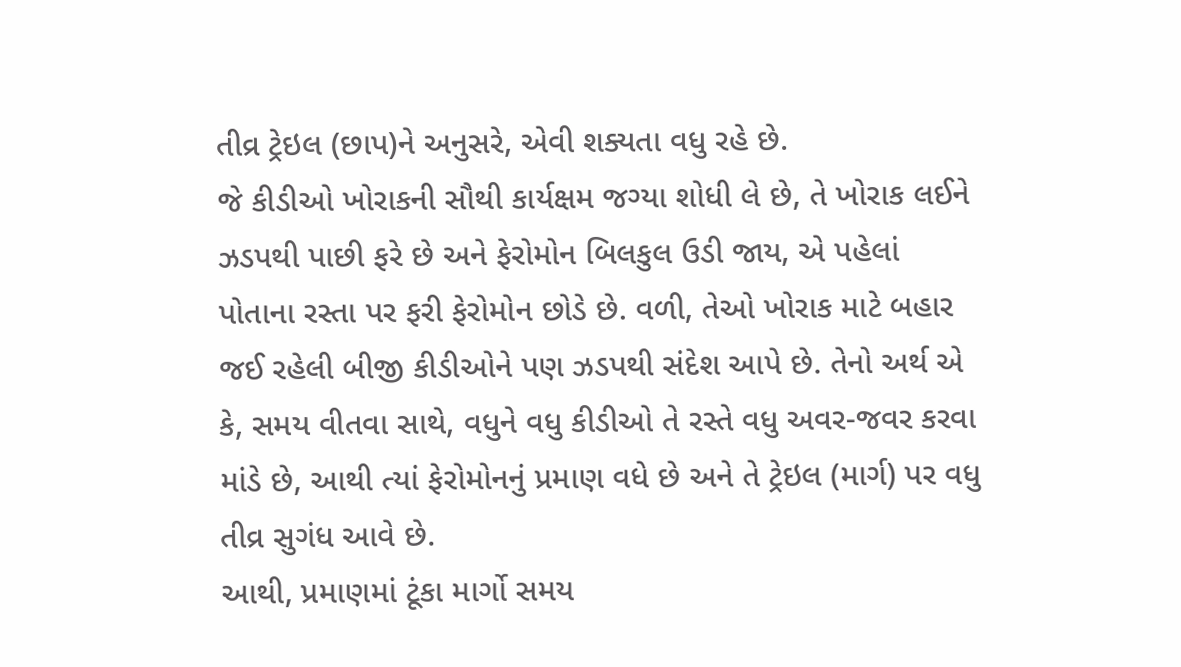તીવ્ર ટ્રેઇલ (છાપ)ને અનુસરે, એવી શક્યતા વધુ રહે છે.
જે કીડીઓ ખોરાકની સૌથી કાર્યક્ષમ જગ્યા શોધી લે છે, તે ખોરાક લઈને ઝડપથી પાછી ફરે છે અને ફેરોમોન બિલકુલ ઉડી જાય, એ પહેલાં પોતાના રસ્તા પર ફરી ફેરોમોન છોડે છે. વળી, તેઓ ખોરાક માટે બહાર જઈ રહેલી બીજી કીડીઓને પણ ઝડપથી સંદેશ આપે છે. તેનો અર્થ એ કે, સમય વીતવા સાથે, વધુને વધુ કીડીઓ તે રસ્તે વધુ અવર-જવર કરવા માંડે છે, આથી ત્યાં ફેરોમોનનું પ્રમાણ વધે છે અને તે ટ્રેઇલ (માર્ગ) પર વધુ તીવ્ર સુગંધ આવે છે.
આથી, પ્રમાણમાં ટૂંકા માર્ગો સમય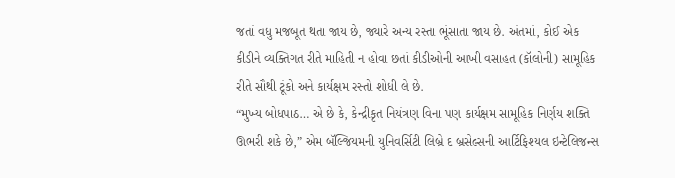જતાં વધુ મજબૂત થતા જાય છે, જ્યારે અન્ય રસ્તા ભૂંસાતા જાય છે. અંતમાં, કોઈ એક કીડીને વ્યક્તિગત રીતે માહિતી ન હોવા છતાં કીડીઓની આખી વસાહત (કૉલોની) સામૂહિક રીતે સૌથી ટૂંકો અને કાર્યક્ષમ રસ્તો શોધી લે છે.
“મુખ્ય બોધપાઠ… એ છે કે, કેન્દ્રીકૃત નિયંત્રણ વિના પણ કાર્યક્ષમ સામૂહિક નિર્ણય શક્તિ ઊભરી શકે છે,” એમ બૅલ્જિયમની યુનિવર્સિટી લિબ્રે દ બ્રસેલ્સની આર્ટિફિશ્યલ ઇન્ટેલિજન્સ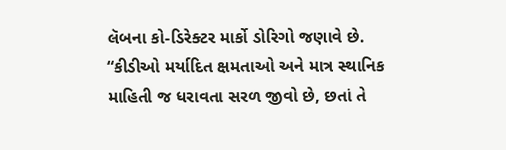લૅબના કો-ડિરેક્ટર માર્કો ડોરિગો જણાવે છે. “કીડીઓ મર્યાદિત ક્ષમતાઓ અને માત્ર સ્થાનિક માહિતી જ ધરાવતા સરળ જીવો છે, છતાં તે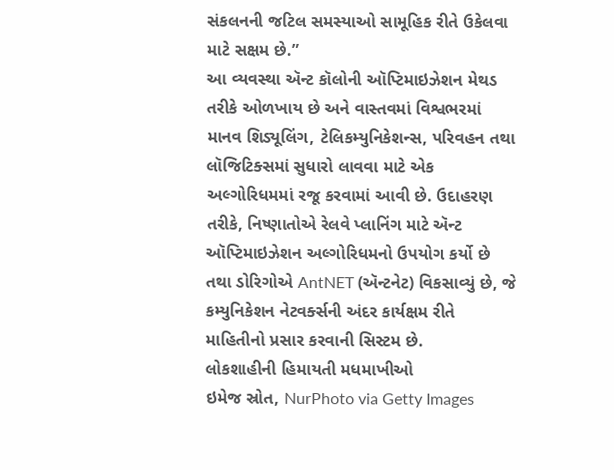સંકલનની જટિલ સમસ્યાઓ સામૂહિક રીતે ઉકેલવા માટે સક્ષમ છે.”
આ વ્યવસ્થા ઍન્ટ કૉલોની ઑપ્ટિમાઇઝેશન મેથડ તરીકે ઓળખાય છે અને વાસ્તવમાં વિશ્વભરમાં માનવ શિડ્યૂલિંગ, ટેલિકમ્યુનિકેશન્સ, પરિવહન તથા લૉજિટિક્સમાં સુધારો લાવવા માટે એક અલ્ગોરિધમમાં રજૂ કરવામાં આવી છે. ઉદાહરણ તરીકે, નિષ્ણાતોએ રેલવે પ્લાનિંગ માટે ઍન્ટ ઑપ્ટિમાઇઝેશન અલ્ગોરિધમનો ઉપયોગ કર્યો છે તથા ડોરિગોએ AntNET (ઍન્ટનેટ) વિકસાવ્યું છે, જે કમ્યુનિકેશન નેટવર્ક્સની અંદર કાર્યક્ષમ રીતે માહિતીનો પ્રસાર કરવાની સિસ્ટમ છે.
લોકશાહીની હિમાયતી મધમાખીઓ
ઇમેજ સ્રોત, NurPhoto via Getty Images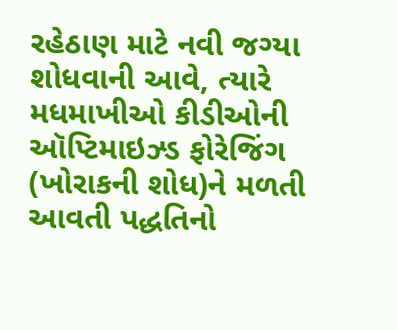રહેઠાણ માટે નવી જગ્યા શોધવાની આવે, ત્યારે મધમાખીઓ કીડીઓની ઑપ્ટિમાઇઝ્ડ ફોરેજિંગ (ખોરાકની શોધ)ને મળતી આવતી પદ્ધતિનો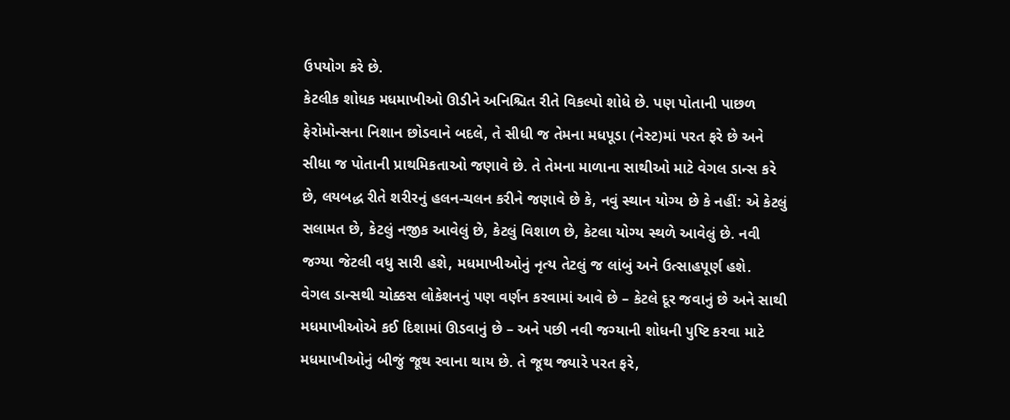ઉપયોગ કરે છે.
કેટલીક શોધક મધમાખીઓ ઊડીને અનિશ્ચિત રીતે વિકલ્પો શોધે છે. પણ પોતાની પાછળ ફેરોમોન્સના નિશાન છોડવાને બદલે, તે સીધી જ તેમના મધપૂડા (નેસ્ટ)માં પરત ફરે છે અને સીધા જ પોતાની પ્રાથમિકતાઓ જણાવે છે. તે તેમના માળાના સાથીઓ માટે વેગલ ડાન્સ કરે છે, લયબદ્ધ રીતે શરીરનું હલન-ચલન કરીને જણાવે છે કે, નવું સ્થાન યોગ્ય છે કે નહીં: એ કેટલું સલામત છે, કેટલું નજીક આવેલું છે, કેટલું વિશાળ છે, કેટલા યોગ્ય સ્થળે આવેલું છે. નવી જગ્યા જેટલી વધુ સારી હશે, મધમાખીઓનું નૃત્ય તેટલું જ લાંબું અને ઉત્સાહપૂર્ણ હશે.
વેગલ ડાન્સથી ચોક્કસ લોકેશનનું પણ વર્ણન કરવામાં આવે છે – કેટલે દૂર જવાનું છે અને સાથી મધમાખીઓએ કઈ દિશામાં ઊડવાનું છે – અને પછી નવી જગ્યાની શોધની પુષ્ટિ કરવા માટે મધમાખીઓનું બીજું જૂથ રવાના થાય છે. તે જૂથ જ્યારે પરત ફરે,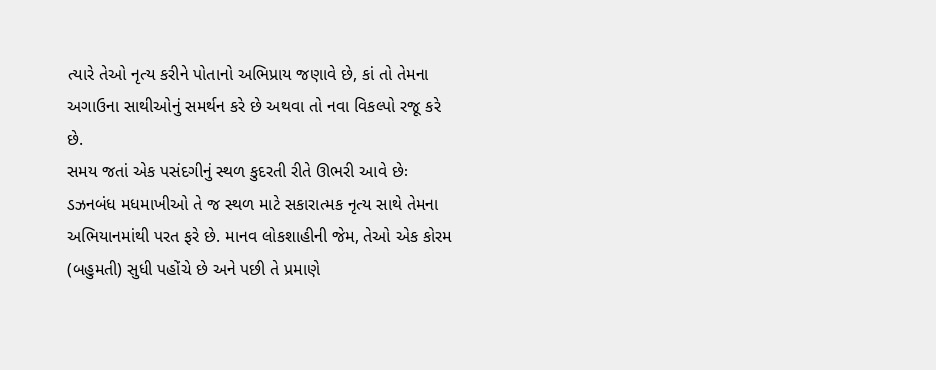ત્યારે તેઓ નૃત્ય કરીને પોતાનો અભિપ્રાય જણાવે છે, કાં તો તેમના અગાઉના સાથીઓનું સમર્થન કરે છે અથવા તો નવા વિકલ્પો રજૂ કરે છે.
સમય જતાં એક પસંદગીનું સ્થળ કુદરતી રીતે ઊભરી આવે છેઃ ડઝનબંધ મધમાખીઓ તે જ સ્થળ માટે સકારાત્મક નૃત્ય સાથે તેમના અભિયાનમાંથી પરત ફરે છે. માનવ લોકશાહીની જેમ, તેઓ એક કોરમ (બહુમતી) સુધી પહોંચે છે અને પછી તે પ્રમાણે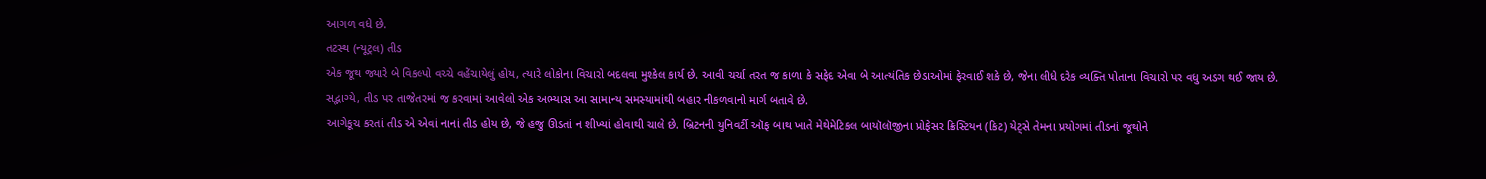આગળ વધે છે.
તટસ્થ (ન્યૂટ્રલ) તીડ
એક જૂથ જ્યારે બે વિકલ્પો વચ્ચે વહેંચાયેલું હોય, ત્યારે લોકોના વિચારો બદલવા મુશ્કેલ કાર્ય છે. આવી ચર્ચા તરત જ કાળા કે સફેદ એવા બે આત્યંતિક છેડાઓમાં ફેરવાઈ શકે છે, જેના લીધે દરેક વ્યક્તિ પોતાના વિચારો પર વધુ અડગ થઈ જાય છે.
સદ્ભાગ્યે, તીડ પર તાજેતરમાં જ કરવામાં આવેલો એક અભ્યાસ આ સામાન્ય સમસ્યામાંથી બહાર નીકળવાનો માર્ગ બતાવે છે.
આગેકૂચ કરતાં તીડ એ એવાં નાનાં તીડ હોય છે, જે હજુ ઊડતાં ન શીખ્યાં હોવાથી ચાલે છે. બ્રિટનની યુનિવર્ટી ઑફ બાથ ખાતે મેથેમેટિકલ બાયૉલૉજીના પ્રોફેસર ક્રિસ્ટિયન (કિટ) યેટ્સે તેમના પ્રયોગમાં તીડનાં જૂથોને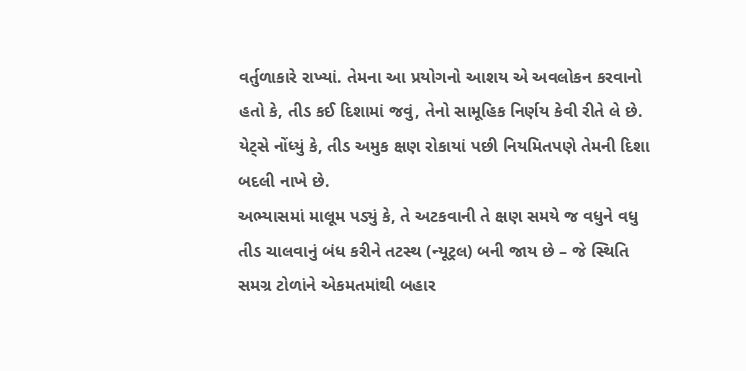વર્તુળાકારે રાખ્યાં. તેમના આ પ્રયોગનો આશય એ અવલોકન કરવાનો હતો કે, તીડ કઈ દિશામાં જવું, તેનો સામૂહિક નિર્ણય કેવી રીતે લે છે. યેટ્સે નોંધ્યું કે, તીડ અમુક ક્ષણ રોકાયાં પછી નિયમિતપણે તેમની દિશા બદલી નાખે છે.
અભ્યાસમાં માલૂમ પડ્યું કે, તે અટકવાની તે ક્ષણ સમયે જ વધુને વધુ તીડ ચાલવાનું બંધ કરીને તટસ્થ (ન્યૂટ્રલ) બની જાય છે – જે સ્થિતિ સમગ્ર ટોળાંને એકમતમાંથી બહાર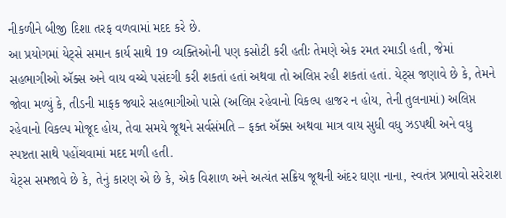નીકળીને બીજી દિશા તરફ વળવામાં મદદ કરે છે.
આ પ્રયોગમાં યેટ્સે સમાન કાર્ય સાથે 19 વ્યક્તિઓની પણ કસોટી કરી હતીઃ તેમણે એક રમત રમાડી હતી, જેમાં સહભાગીઓ ઍક્સ અને વાય વચ્ચે પસંદગી કરી શકતાં હતાં અથવા તો અલિપ્ત રહી શકતાં હતાં. યેટ્સ જણાવે છે કે, તેમને જોવા મળ્યું કે, તીડની માફક જ્યારે સહભાગીઓ પાસે (અલિપ્ત રહેવાનો વિકલ્પ હાજર ન હોય, તેની તુલનામાં) અલિપ્ત રહેવાનો વિકલ્પ મોજૂદ હોય, તેવા સમયે જૂથને સર્વસંમતિ – ફક્ત ઍક્સ અથવા માત્ર વાય સુધી વધુ ઝડપથી અને વધુ સ્પષ્ટતા સાથે પહોંચવામાં મદદ મળી હતી.
યેટ્સ સમજાવે છે કે, તેનું કારણ એ છે કે, એક વિશાળ અને અત્યંત સક્રિય જૂથની અંદર ઘણા નાના, સ્વતંત્ર પ્રભાવો સરેરાશ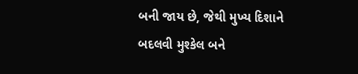બની જાય છે, જેથી મુખ્ય દિશાને બદલવી મુશ્કેલ બને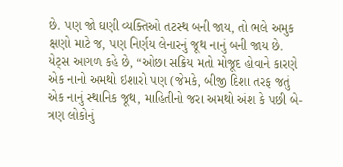છે. પણ જો ઘણી વ્યક્તિઓ તટસ્થ બની જાય, તો ભલે અમુક ક્ષણો માટે જ, પણ નિર્ણય લેનારનું જૂથ નાનું બની જાય છે.
યેટ્સ આગળ કહે છે, “ઓછા સક્રિય મતો મોજૂદ હોવાને કારણે એક નાનો અમથો ઇશારો પણ (જેમકે, બીજી દિશા તરફ જતું એક નાનું સ્થાનિક જૂથ, માહિતીનો જરા અમથો અંશ કે પછી બે-ત્રણ લોકોનું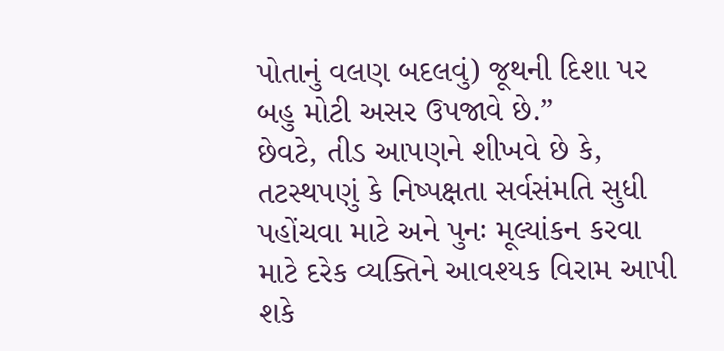પોતાનું વલણ બદલવું) જૂથની દિશા પર બહુ મોટી અસર ઉપજાવે છે.”
છેવટે, તીડ આપણને શીખવે છે કે, તટસ્થપણું કે નિષ્પક્ષતા સર્વસંમતિ સુધી પહોંચવા માટે અને પુનઃ મૂલ્યાંકન કરવા માટે દરેક વ્યક્તિને આવશ્યક વિરામ આપી શકે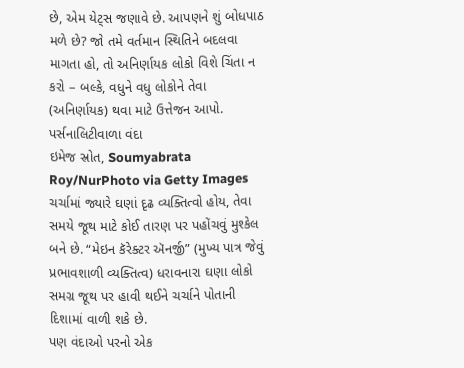છે, એમ યેટ્સ જણાવે છે. આપણને શું બોધપાઠ મળે છે? જો તમે વર્તમાન સ્થિતિને બદલવા માગતા હો, તો અનિર્ણાયક લોકો વિશે ચિંતા ન કરો – બલ્કે, વધુને વધુ લોકોને તેવા (અનિર્ણાયક) થવા માટે ઉત્તેજન આપો.
પર્સનાલિટીવાળા વંદા
ઇમેજ સ્રોત, Soumyabrata Roy/NurPhoto via Getty Images
ચર્ચામાં જ્યારે ઘણાં દૃઢ વ્યક્તિત્વો હોય, તેવા સમયે જૂથ માટે કોઈ તારણ પર પહોંચવું મુશ્કેલ બને છે. “મેઇન કૅરેક્ટર ઍનર્જી” (મુખ્ય પાત્ર જેવું પ્રભાવશાળી વ્યક્તિત્વ) ધરાવનારા ઘણા લોકો સમગ્ર જૂથ પર હાવી થઈને ચર્ચાને પોતાની દિશામાં વાળી શકે છે.
પણ વંદાઓ પરનો એક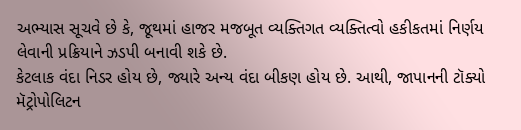અભ્યાસ સૂચવે છે કે, જૂથમાં હાજર મજબૂત વ્યક્તિગત વ્યક્તિત્વો હકીકતમાં નિર્ણય લેવાની પ્રક્રિયાને ઝડપી બનાવી શકે છે.
કેટલાક વંદા નિડર હોય છે, જ્યારે અન્ય વંદા બીકણ હોય છે. આથી, જાપાનની ટૉક્યો મૅટ્રોપોલિટન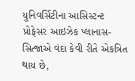યુનિવર્સિટીના આસિસ્ટન્ટ પ્રોફેસર આઇઝેક પ્લાનાસ-સિત્જાએ વંદા કેવી રીતે એકત્રિત થાય છે,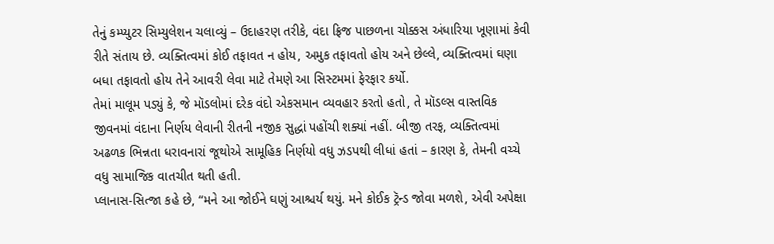તેનું કમ્પ્યુટર સિમ્યુલેશન ચલાવ્યું – ઉદાહરણ તરીકે, વંદા ફ્રિજ પાછળના ચોક્કસ અંધારિયા ખૂણામાં કેવી રીતે સંતાય છે. વ્યક્તિત્વમાં કોઈ તફાવત ન હોય, અમુક તફાવતો હોય અને છેલ્લે, વ્યક્તિત્વમાં ઘણા બધા તફાવતો હોય તેને આવરી લેવા માટે તેમણે આ સિસ્ટમમાં ફેરફાર કર્યો.
તેમાં માલૂમ પડ્યું કે, જે મૉડલોમાં દરેક વંદો એકસમાન વ્યવહાર કરતો હતો, તે મૉડલ્સ વાસ્તવિક જીવનમાં વંદાના નિર્ણય લેવાની રીતની નજીક સુદ્ધાં પહોંચી શક્યાં નહીં. બીજી તરફ, વ્યક્તિત્વમાં અઢળક ભિન્નતા ધરાવનારાં જૂથોએ સામૂહિક નિર્ણયો વધુ ઝડપથી લીધાં હતાં – કારણ કે, તેમની વચ્ચે વધુ સામાજિક વાતચીત થતી હતી.
પ્લાનાસ-સિત્જા કહે છે, “મને આ જોઈને ઘણું આશ્ચર્ય થયું. મને કોઈક ટ્રૅન્ડ જોવા મળશે, એવી અપેક્ષા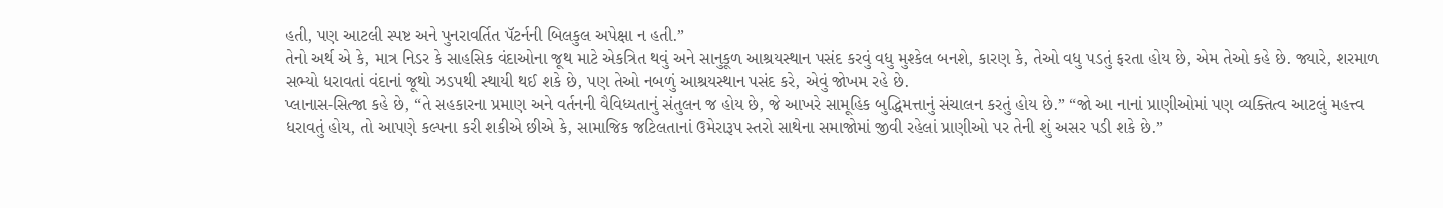હતી, પણ આટલી સ્પષ્ટ અને પુનરાવર્તિત પૅટર્નની બિલકુલ અપેક્ષા ન હતી.”
તેનો અર્થ એ કે, માત્ર નિડર કે સાહસિક વંદાઓના જૂથ માટે એકત્રિત થવું અને સાનુકૂળ આશ્રયસ્થાન પસંદ કરવું વધુ મુશ્કેલ બનશે, કારણ કે, તેઓ વધુ પડતું ફરતા હોય છે, એમ તેઓ કહે છે. જ્યારે, શરમાળ સભ્યો ધરાવતાં વંદાનાં જૂથો ઝડપથી સ્થાયી થઈ શકે છે, પણ તેઓ નબળું આશ્રયસ્થાન પસંદ કરે, એવું જોખમ રહે છે.
પ્લાનાસ-સિત્જા કહે છે, “તે સહકારના પ્રમાણ અને વર્તનની વૈવિધ્યતાનું સંતુલન જ હોય છે, જે આખરે સામૂહિક બુદ્ધિમત્તાનું સંચાલન કરતું હોય છે.” “જો આ નાનાં પ્રાણીઓમાં પણ વ્યક્તિત્વ આટલું મહત્ત્વ ધરાવતું હોય, તો આપણે કલ્પના કરી શકીએ છીએ કે, સામાજિક જટિલતાનાં ઉમેરારૂપ સ્તરો સાથેના સમાજોમાં જીવી રહેલાં પ્રાણીઓ પર તેની શું અસર પડી શકે છે.”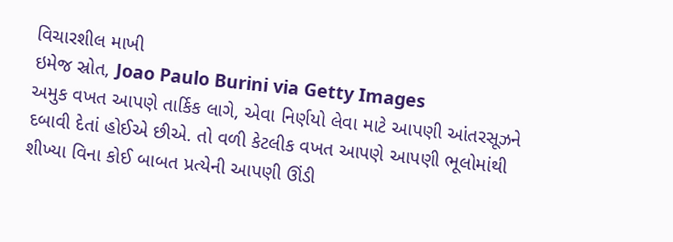વિચારશીલ માખી
ઇમેજ સ્રોત, Joao Paulo Burini via Getty Images
અમુક વખત આપણે તાર્કિક લાગે, એવા નિર્ણયો લેવા માટે આપણી આંતરસૂઝને દબાવી દેતાં હોઈએ છીએ. તો વળી કેટલીક વખત આપણે આપણી ભૂલોમાંથી શીખ્યા વિના કોઈ બાબત પ્રત્યેની આપણી ઊંડી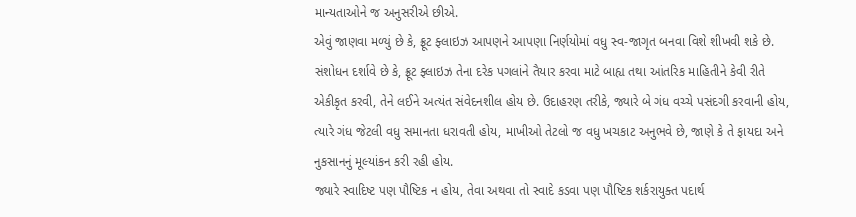માન્યતાઓને જ અનુસરીએ છીએ.
એવું જાણવા મળ્યું છે કે, ફ્રૂટ ફ્લાઇઝ આપણને આપણા નિર્ણયોમાં વધુ સ્વ-જાગૃત બનવા વિશે શીખવી શકે છે.
સંશોધન દર્શાવે છે કે, ફ્રૂટ ફ્લાઇઝ તેના દરેક પગલાંને તૈયાર કરવા માટે બાહ્ય તથા આંતરિક માહિતીને કેવી રીતે એકીકૃત કરવી, તેને લઈને અત્યંત સંવેદનશીલ હોય છે. ઉદાહરણ તરીકે, જ્યારે બે ગંધ વચ્ચે પસંદગી કરવાની હોય, ત્યારે ગંધ જેટલી વધુ સમાનતા ધરાવતી હોય, માખીઓ તેટલો જ વધુ ખચકાટ અનુભવે છે, જાણે કે તે ફાયદા અને નુકસાનનું મૂલ્યાંકન કરી રહી હોય.
જ્યારે સ્વાદિષ્ટ પણ પૌષ્ટિક ન હોય, તેવા અથવા તો સ્વાદે કડવા પણ પૌષ્ટિક શર્કરાયુક્ત પદાર્થ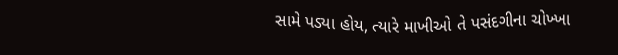સામે પડ્યા હોય, ત્યારે માખીઓ તે પસંદગીના ચોખ્ખા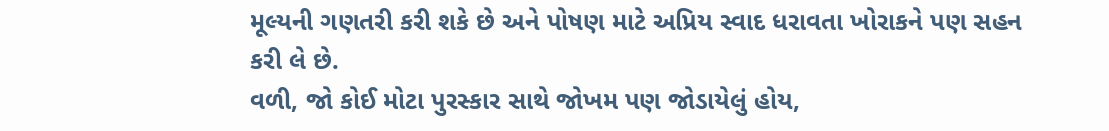મૂલ્યની ગણતરી કરી શકે છે અને પોષણ માટે અપ્રિય સ્વાદ ધરાવતા ખોરાકને પણ સહન કરી લે છે.
વળી, જો કોઈ મોટા પુરસ્કાર સાથે જોખમ પણ જોડાયેલું હોય,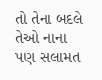તો તેના બદલે તેઓ નાના પણ સલામત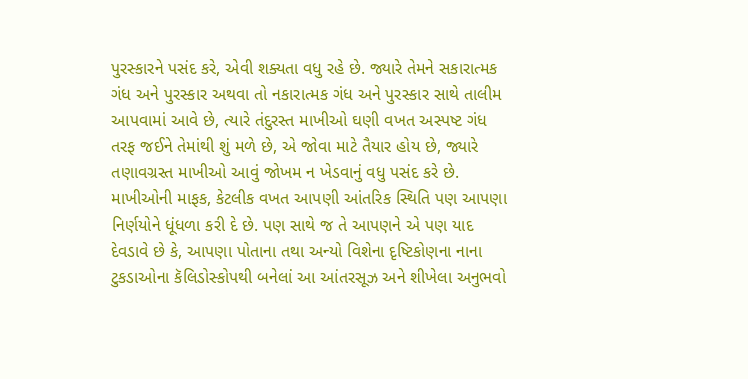પુરસ્કારને પસંદ કરે, એવી શક્યતા વધુ રહે છે. જ્યારે તેમને સકારાત્મક ગંધ અને પુરસ્કાર અથવા તો નકારાત્મક ગંધ અને પુરસ્કાર સાથે તાલીમ આપવામાં આવે છે, ત્યારે તંદુરસ્ત માખીઓ ઘણી વખત અસ્પષ્ટ ગંધ તરફ જઈને તેમાંથી શું મળે છે, એ જોવા માટે તૈયાર હોય છે, જ્યારે તણાવગ્રસ્ત માખીઓ આવું જોખમ ન ખેડવાનું વધુ પસંદ કરે છે.
માખીઓની માફક, કેટલીક વખત આપણી આંતરિક સ્થિતિ પણ આપણા નિર્ણયોને ધૂંધળા કરી દે છે. પણ સાથે જ તે આપણને એ પણ યાદ દેવડાવે છે કે, આપણા પોતાના તથા અન્યો વિશેના દૃષ્ટિકોણના નાના ટુકડાઓના કૅલિડોસ્કોપથી બનેલાં આ આંતરસૂઝ અને શીખેલા અનુભવો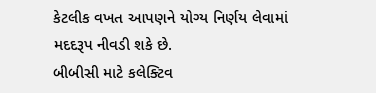કેટલીક વખત આપણને યોગ્ય નિર્ણય લેવામાં મદદરૂપ નીવડી શકે છે.
બીબીસી માટે કલેક્ટિવ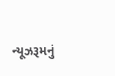ન્યૂઝરૂમનું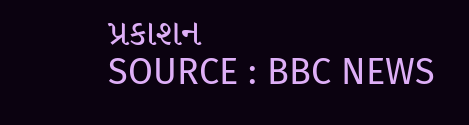પ્રકાશન
SOURCE : BBC NEWS